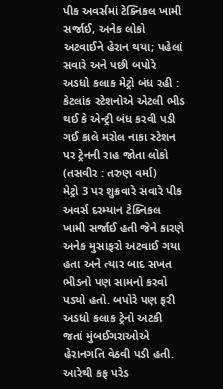પીક અવર્સમાં ટેક્નિકલ ખામી સર્જાઈ, અનેક લોકો અટવાઈને હેરાન થયા; પહેલાં સવારે અને પછી બપોરે અડધો કલાક મેટ્રો બંધ રહી : કેટલાંક સ્ટેશનોએ એટલી ભીડ થઈ કે એન્ટ્રી બંધ કરવી પડી
ગઈ કાલે મરોલ નાકા સ્ટેશન પર ટ્રેનની રાહ જોતા લોકો (તસવીર : તરુણ વર્મા)
મેટ્રો 3 પર શુક્રવારે સવારે પીક અવર્સ દરમ્યાન ટેક્નિકલ ખામી સર્જાઈ હતી જેને કારણે અનેક મુસાફરો અટવાઈ ગયા હતા અને ત્યાર બાદ સખત ભીડનો પણ સામનો કરવો પડ્યો હતો. બપોરે પણ ફરી અડધો કલાક ટ્રેનો અટકી જતાં મુંબઈગરાઓએ હેરાનગતિ વેઠવી પડી હતી.
આરેથી કફ પરેડ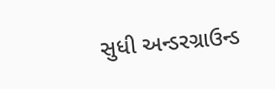સુધી અન્ડરગ્રાઉન્ડ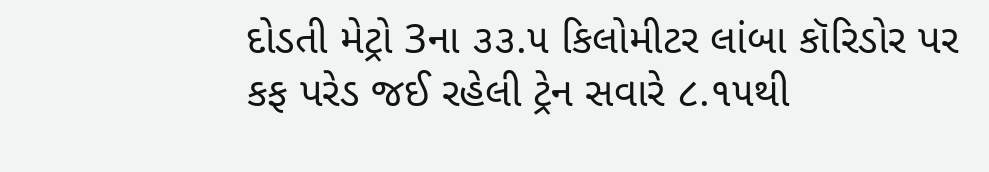દોડતી મેટ્રો 3ના ૩૩.૫ કિલોમીટર લાંબા કૉરિડોર પર કફ પરેડ જઈ રહેલી ટ્રેન સવારે ૮.૧૫થી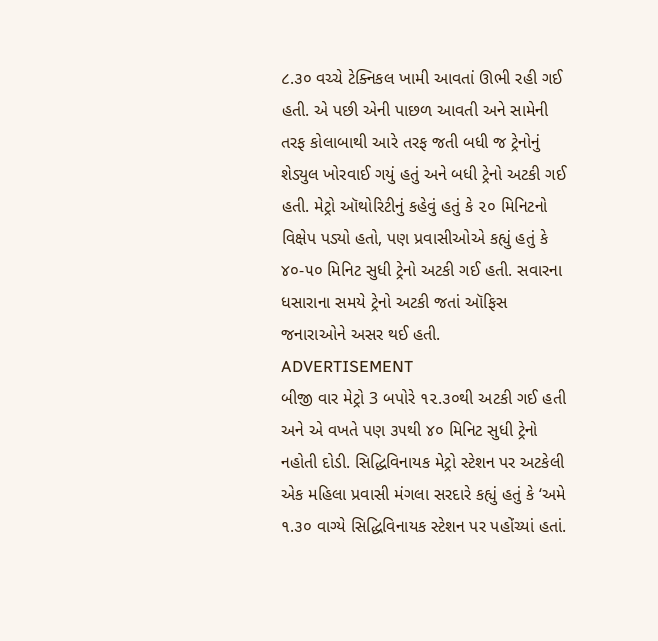૮.૩૦ વચ્ચે ટેક્નિકલ ખામી આવતાં ઊભી રહી ગઈ હતી. એ પછી એની પાછળ આવતી અને સામેની તરફ કોલાબાથી આરે તરફ જતી બધી જ ટ્રેનોનું શેડ્યુલ ખોરવાઈ ગયું હતું અને બધી ટ્રેનો અટકી ગઈ હતી. મેટ્રો ઑથોરિટીનું કહેવું હતું કે ૨૦ મિનિટનો વિક્ષેપ પડ્યો હતો, પણ પ્રવાસીઓએ કહ્યું હતું કે ૪૦-૫૦ મિનિટ સુધી ટ્રેનો અટકી ગઈ હતી. સવારના ધસારાના સમયે ટ્રેનો અટકી જતાં ઑફિસ જનારાઓને અસર થઈ હતી.
ADVERTISEMENT
બીજી વાર મેટ્રો 3 બપોરે ૧૨.૩૦થી અટકી ગઈ હતી અને એ વખતે પણ ૩૫થી ૪૦ મિનિટ સુધી ટ્રેનો નહોતી દોડી. સિદ્ધિવિનાયક મેટ્રો સ્ટેશન પર અટકેલી એક મહિલા પ્રવાસી મંગલા સરદારે કહ્યું હતું કે ‘અમે ૧.૩૦ વાગ્યે સિદ્ધિવિનાયક સ્ટેશન પર પહોંચ્યાં હતાં.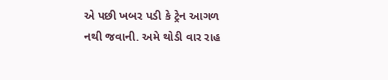એ પછી ખબર પડી કે ટ્રેન આગળ નથી જવાની. અમે થોડી વાર રાહ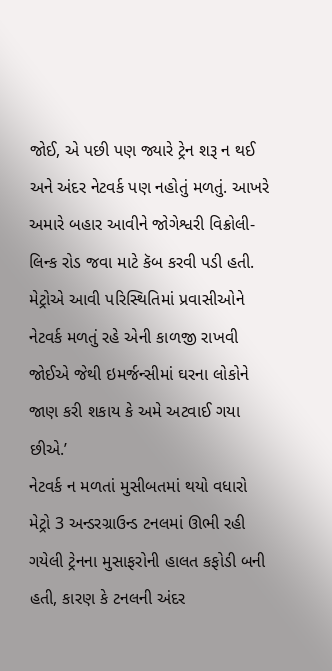જોઈ, એ પછી પણ જ્યારે ટ્રેન શરૂ ન થઈ અને અંદર નેટવર્ક પણ નહોતું મળતું. આખરે અમારે બહાર આવીને જોગેશ્વરી વિક્રોલી-લિન્ક રોડ જવા માટે કૅબ કરવી પડી હતી. મેટ્રોએ આવી પરિસ્થિતિમાં પ્રવાસીઓને નેટવર્ક મળતું રહે એની કાળજી રાખવી જોઈએ જેથી ઇમર્જન્સીમાં ઘરના લોકોને જાણ કરી શકાય કે અમે અટવાઈ ગયા છીએ.’
નેટવર્ક ન મળતાં મુસીબતમાં થયો વધારો
મેટ્રો 3 અન્ડરગ્રાઉન્ડ ટનલમાં ઊભી રહી ગયેલી ટ્રેનના મુસાફરોની હાલત કફોડી બની હતી, કારણ કે ટનલની અંદર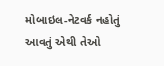મોબાઇલ-નેટવર્ક નહોતું આવતું એથી તેઓ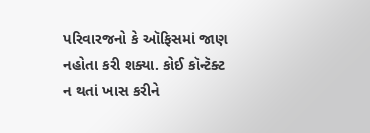પરિવારજનો કે ઑફિસમાં જાણ નહોતા કરી શક્યા. કોઈ કૉન્ટૅક્ટ ન થતાં ખાસ કરીને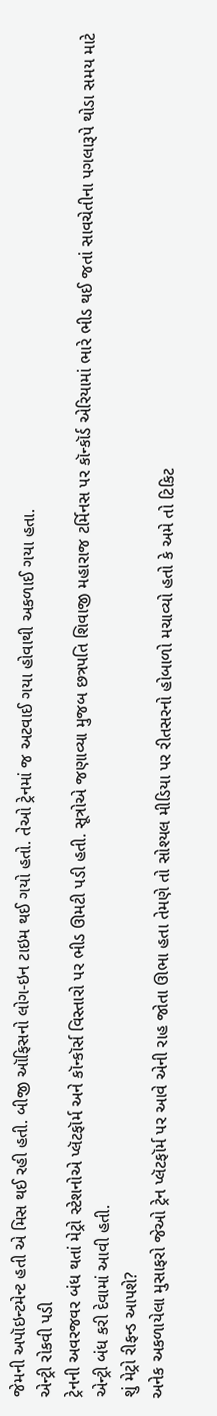જેમની અપૉઇન્ટમેન્ટ હતી એ મિસ થઈ રહી હતી. બીજી ઑફિસનો લોગ-ઇન ટાઇમ થઈ ગયો હતો. તેઓ ટ્રેનમાં જ અટવાઈ ગયા હોવાથી અકળાઈ ગયા હતા.
એન્ટ્રી રોકવી પડી
ટ્રેનની અવરજવર બંધ થતાં મેટ્રો સ્ટેશનોએ પ્લૅટફૉર્મ અને કૉન્કૉર્સ વિસ્તારો પર ભીડ ઊમટી પડી હતી. સૂત્રોએ જણાવ્યા મુજબ છત્રપતિ શિવાજી મહારાજ ટર્મિનસ પર કૉન્કૉર્ડ એરિયામાં ભારે ભીડ થઈ જતાં સાવચેતીના પગલારૂપે થોડા સમય માટે એન્ટ્રી બંધ કરી દેવામાં આવી હતી.
શું મેટ્રો રીફન્ડ આપશે?
અનેક અકળાયેલા મુસાફરો જેઓ ટ્રેન પ્લૅટફૉર્મ પર આવે એની રાહ જોતા ઊભા હતા તેમણે તો સોશ્યલ મીડિયા પર રીતસરનો હોબાળો મચાવ્યો હતો કે અમે તો ટિકિટ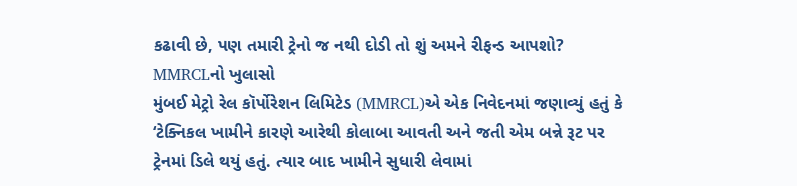કઢાવી છે, પણ તમારી ટ્રેનો જ નથી દોડી તો શું અમને રીફન્ડ આપશો?
MMRCLનો ખુલાસો
મુંબઈ મેટ્રો રેલ કૉર્પોરેશન લિમિટેડ (MMRCL)એ એક નિવેદનમાં જણાવ્યું હતું કે ‘ટેક્નિકલ ખામીને કારણે આરેથી કોલાબા આવતી અને જતી એમ બન્ને રૂટ પર ટ્રેનમાં ડિલે થયું હતું. ત્યાર બાદ ખામીને સુધારી લેવામાં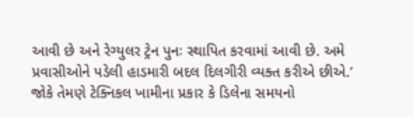આવી છે અને રેગ્યુલર ટ્રેન પુનઃ સ્થાપિત કરવામાં આવી છે. અમે પ્રવાસીઓને પડેલી હાડમારી બદલ દિલગીરી વ્યક્ત કરીએ છીએ.’
જોકે તેમણે ટેક્નિકલ ખામીના પ્રકાર કે ડિલેના સમયનો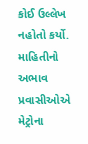કોઈ ઉલ્લેખ નહોતો કર્યો.
માહિતીનો અભાવ
પ્રવાસીઓએ મેટ્રોના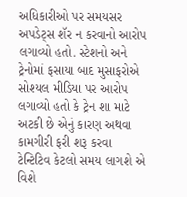અધિકારીઓ પર સમયસર અપડેટ્સ શૅર ન કરવાનો આરોપ લગાવ્યો હતો. સ્ટેશનો અને ટ્રેનોમાં ફસાયા બાદ મુસાફરોએ સોશ્યલ મીડિયા પર આરોપ લગાવ્યો હતો કે ટ્રેન શા માટે અટકી છે એનું કારણ અથવા કામગીરી ફરી શરૂ કરવા ટેન્ટિટિવ કેટલો સમય લાગશે એ વિશે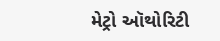મેટ્રો ઑથોરિટી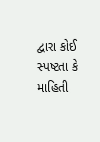દ્વારા કોઈ સ્પષ્ટતા કે માહિતી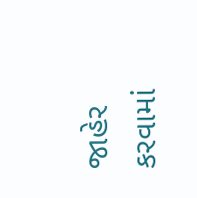જાહેર કરવામાં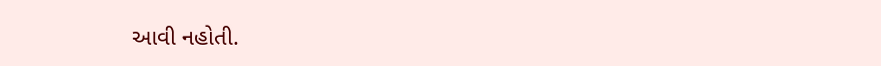આવી નહોતી.